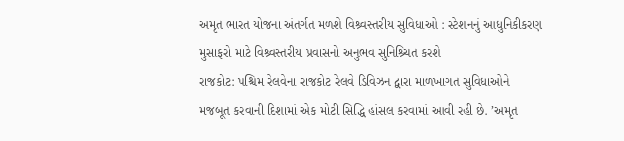અમૃત ભારત યોજના અંતર્ગત મળશે વિશ્ર્વસ્તરીય સુવિધાઓ : સ્ટેશનનું આધુનિકીકરણ મુસાફરો માટે વિશ્ર્વસ્તરીય પ્રવાસનો અનુભવ સુનિશ્ર્ચિત કરશે
રાજકોટ: પશ્ચિમ રેલવેના રાજકોટ રેલવે ડિવિઝન દ્વારા માળખાગત સુવિધાઓને મજબૂત કરવાની દિશામાં એક મોટી સિદ્ધિ હાંસલ કરવામાં આવી રહી છે. ’અમૃત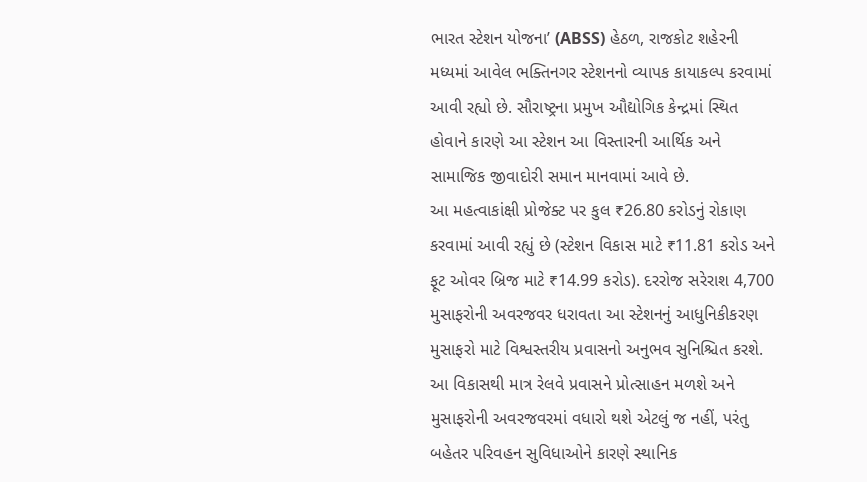ભારત સ્ટેશન યોજના’ (ABSS) હેઠળ, રાજકોટ શહેરની મધ્યમાં આવેલ ભક્તિનગર સ્ટેશનનો વ્યાપક કાયાકલ્પ કરવામાં આવી રહ્યો છે. સૌરાષ્ટ્રના પ્રમુખ ઔદ્યોગિક કેન્દ્રમાં સ્થિત હોવાને કારણે આ સ્ટેશન આ વિસ્તારની આર્થિક અને સામાજિક જીવાદોરી સમાન માનવામાં આવે છે.
આ મહત્વાકાંક્ષી પ્રોજેક્ટ પર કુલ ₹26.80 કરોડનું રોકાણ કરવામાં આવી રહ્યું છે (સ્ટેશન વિકાસ માટે ₹11.81 કરોડ અને ફૂટ ઓવર બ્રિજ માટે ₹14.99 કરોડ). દરરોજ સરેરાશ 4,700 મુસાફરોની અવરજવર ધરાવતા આ સ્ટેશનનું આધુનિકીકરણ મુસાફરો માટે વિશ્વસ્તરીય પ્રવાસનો અનુભવ સુનિશ્ચિત કરશે. આ વિકાસથી માત્ર રેલવે પ્રવાસને પ્રોત્સાહન મળશે અને મુસાફરોની અવરજવરમાં વધારો થશે એટલું જ નહીં, પરંતુ બહેતર પરિવહન સુવિધાઓને કારણે સ્થાનિક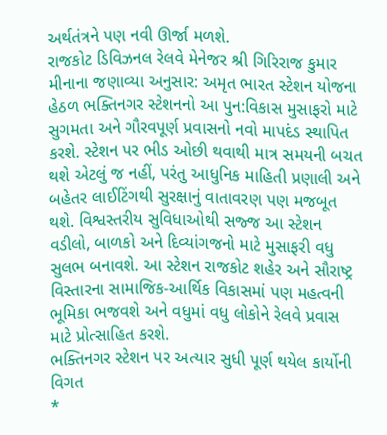અર્થતંત્રને પણ નવી ઊર્જા મળશે.
રાજકોટ ડિવિઝનલ રેલવે મેનેજર શ્રી ગિરિરાજ કુમાર મીનાના જણાવ્યા અનુસાર: અમૃત ભારત સ્ટેશન યોજના હેઠળ ભક્તિનગર સ્ટેશનનો આ પુન:વિકાસ મુસાફરો માટે સુગમતા અને ગૌરવપૂર્ણ પ્રવાસનો નવો માપદંડ સ્થાપિત કરશે. સ્ટેશન પર ભીડ ઓછી થવાથી માત્ર સમયની બચત થશે એટલું જ નહીં, પરંતુ આધુનિક માહિતી પ્રણાલી અને બહેતર લાઈટિંગથી સુરક્ષાનું વાતાવરણ પણ મજબૂત થશે. વિશ્વસ્તરીય સુવિધાઓથી સજ્જ આ સ્ટેશન વડીલો, બાળકો અને દિવ્યાંગજનો માટે મુસાફરી વધુ સુલભ બનાવશે. આ સ્ટેશન રાજકોટ શહેર અને સૌરાષ્ટ્ર વિસ્તારના સામાજિક-આર્થિક વિકાસમાં પણ મહત્વની ભૂમિકા ભજવશે અને વધુમાં વધુ લોકોને રેલવે પ્રવાસ માટે પ્રોત્સાહિત કરશે.
ભક્તિનગર સ્ટેશન પર અત્યાર સુધી પૂર્ણ થયેલ કાર્યોની વિગત
*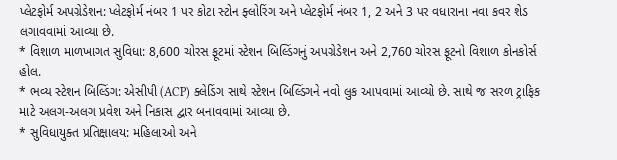પ્લેટફોર્મ અપગ્રેડેશન: પ્લેટફોર્મ નંબર 1 પર કોટા સ્ટોન ફ્લોરિંગ અને પ્લેટફોર્મ નંબર 1, 2 અને 3 પર વધારાના નવા કવર શેડ લગાવવામાં આવ્યા છે.
* વિશાળ માળખાગત સુવિધા: 8,600 ચોરસ ફૂટમાં સ્ટેશન બિલ્ડિંગનું અપગ્રેડેશન અને 2,760 ચોરસ ફૂટનો વિશાળ કોનકોર્સ હોલ.
* ભવ્ય સ્ટેશન બિલ્ડિંગ: એસીપી (ACP) ક્લેડિંગ સાથે સ્ટેશન બિલ્ડિંગને નવો લુક આપવામાં આવ્યો છે. સાથે જ સરળ ટ્રાફિક માટે અલગ-અલગ પ્રવેશ અને નિકાસ દ્વાર બનાવવામાં આવ્યા છે.
* સુવિધાયુક્ત પ્રતિક્ષાલય: મહિલાઓ અને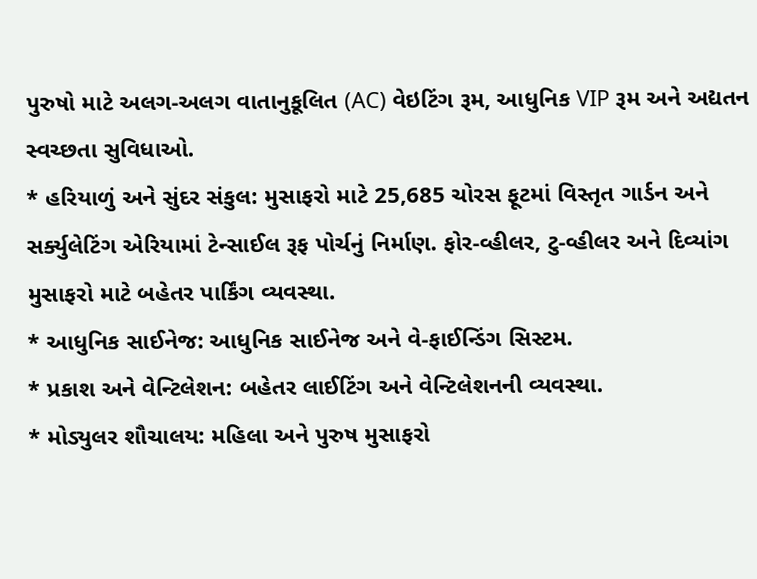પુરુષો માટે અલગ-અલગ વાતાનુકૂલિત (AC) વેઇટિંગ રૂમ, આધુનિક VIP રૂમ અને અદ્યતન સ્વચ્છતા સુવિધાઓ.
* હરિયાળું અને સુંદર સંકુલ: મુસાફરો માટે 25,685 ચોરસ ફૂટમાં વિસ્તૃત ગાર્ડન અને સર્ક્યુલેટિંગ એરિયામાં ટેન્સાઈલ રૂફ પોર્ચનું નિર્માણ. ફોર-વ્હીલર, ટુ-વ્હીલર અને દિવ્યાંગ મુસાફરો માટે બહેતર પાર્કિંગ વ્યવસ્થા.
* આધુનિક સાઈનેજ: આધુનિક સાઈનેજ અને વે-ફાઈન્ડિંગ સિસ્ટમ.
* પ્રકાશ અને વેન્ટિલેશન: બહેતર લાઈટિંગ અને વેન્ટિલેશનની વ્યવસ્થા.
* મોડ્યુલર શૌચાલય: મહિલા અને પુરુષ મુસાફરો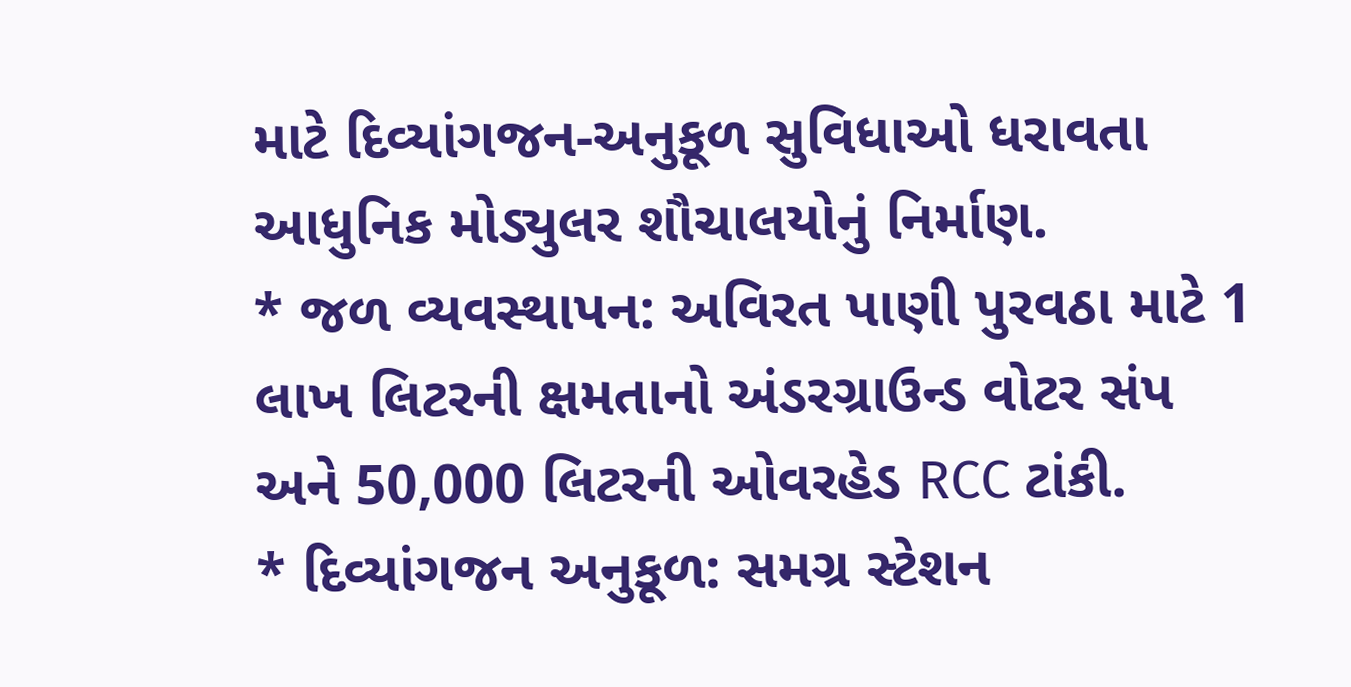માટે દિવ્યાંગજન-અનુકૂળ સુવિધાઓ ધરાવતા આધુનિક મોડ્યુલર શૌચાલયોનું નિર્માણ.
* જળ વ્યવસ્થાપન: અવિરત પાણી પુરવઠા માટે 1 લાખ લિટરની ક્ષમતાનો અંડરગ્રાઉન્ડ વોટર સંપ અને 50,000 લિટરની ઓવરહેડ RCC ટાંકી.
* દિવ્યાંગજન અનુકૂળ: સમગ્ર સ્ટેશન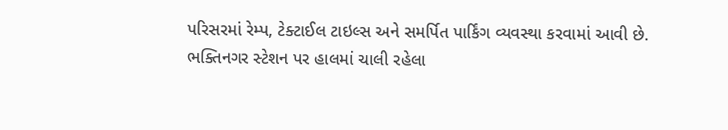પરિસરમાં રેમ્પ, ટેક્ટાઈલ ટાઇલ્સ અને સમર્પિત પાર્કિંગ વ્યવસ્થા કરવામાં આવી છે.
ભક્તિનગર સ્ટેશન પર હાલમાં ચાલી રહેલા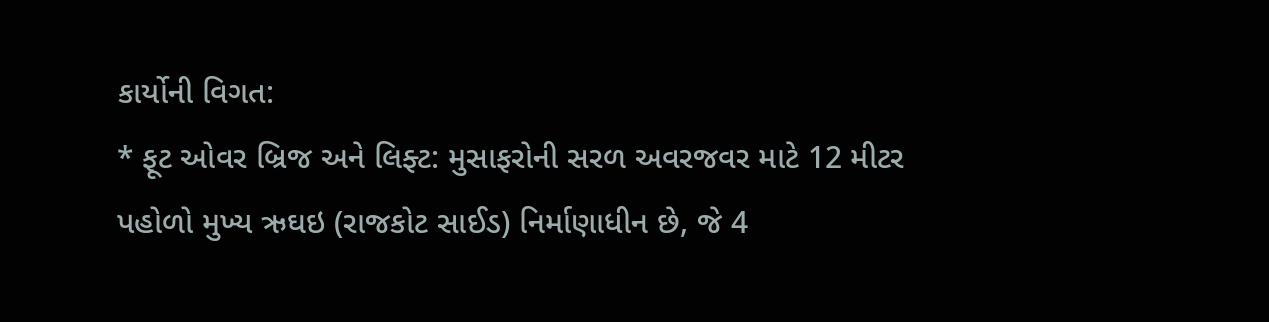કાર્યોની વિગત:
* ફૂટ ઓવર બ્રિજ અને લિફ્ટ: મુસાફરોની સરળ અવરજવર માટે 12 મીટર પહોળો મુખ્ય ઋઘઇ (રાજકોટ સાઈડ) નિર્માણાધીન છે, જે 4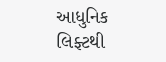આધુનિક લિફ્ટથી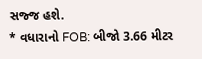સજ્જ હશે.
* વધારાનો FOB: બીજો 3.66 મીટર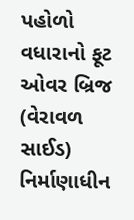પહોળો વધારાનો ફૂટ ઓવર બ્રિજ (વેરાવળ સાઈડ) નિર્માણાધીન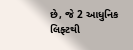છે, જે 2 આધુનિક લિફ્ટથી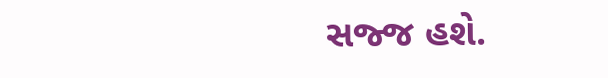સજ્જ હશે.